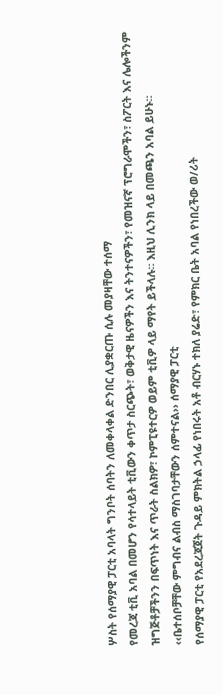ሦስት የሰማያዊ ፓርቲ አባላት ግንቦት ሰባትን ለመቀላቀል ድንበር ሊያቋርጡ ሲሉ መያዛቸው ተሰማ
የመረጃ ቲቪ አባል በመሆን የሳተላይት ቲቪውን ቀጥታ ስርጭት፣ ወቅታዊ ዜናዎችን እና ትንተናዎችን፣ የመዝናኛ ፕሮግራሞችን፣ ስፖርት እና ሌሎችንም ዝግጅቶቻችንን በፍጥነት እና ጥራት ስልክዎ፣ ኮምፒዩተርዎ ወይም ቲቪዎ ላይ ማየት ይችላሉ። እዚህ ሊንክ ላይ በመጫን አባል ይሁኑ።
‹‹ቤተሰቦቻቸው ምግብና ልብስ ማስገባታቸውን ሰምተናል›› ሰማያዊ ፓርቲ
የሰማያዊ ፓርቲ የአደረጃጀት ጉዳይ ምክትል ኃላፊ የነበሩት አቶ ብርሃኑ ተክለ ያሬድ፣ የምክር ቤት አባል የነበረችው ወ/ሪት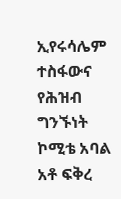ኢየሩሳሌም ተስፋውና የሕዝብ ግንኙነት ኮሚቴ አባል አቶ ፍቅረ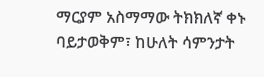ማርያም አስማማው ትክክለኛ ቀኑ ባይታወቅም፣ ከሁለት ሳምንታት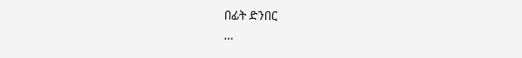በፊት ድንበር
…